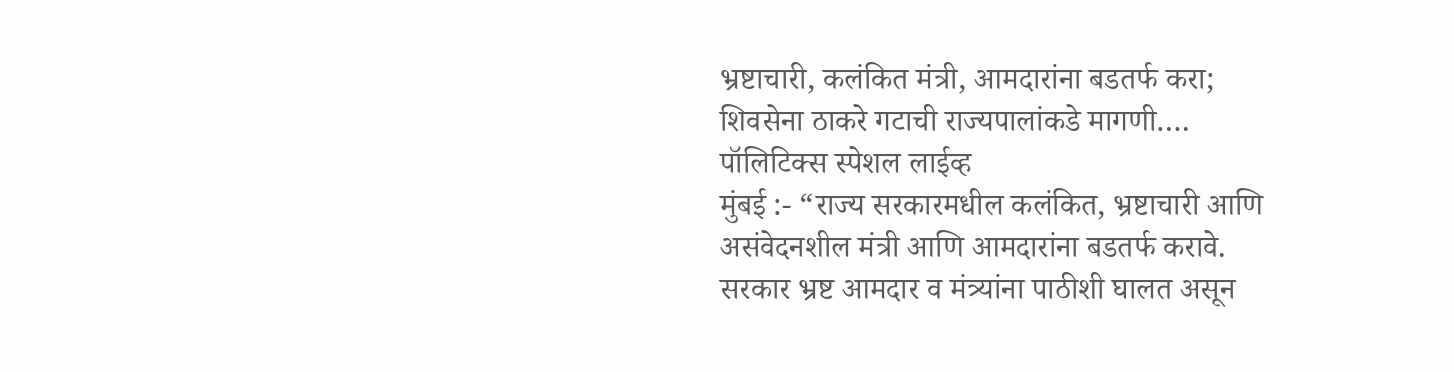भ्रष्टाचारी, कलंकित मंत्री, आमदारांना बडतर्फ करा; शिवसेना ठाकरे गटाची राज्यपालांकडे मागणी….
पॉलिटिक्स स्पेशल लाईव्ह
मुंबई :- “राज्य सरकारमधील कलंकित, भ्रष्टाचारी आणि असंवेदनशील मंत्री आणि आमदारांना बडतर्फ करावे. सरकार भ्रष्ट आमदार व मंत्र्यांना पाठीशी घालत असून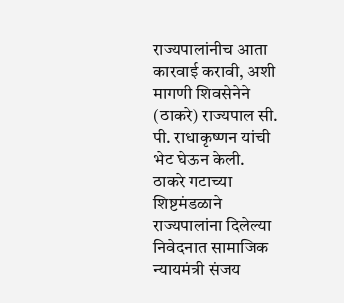राज्यपालांनीच आता कारवाई करावी, अशी मागणी शिवसेनेने (ठाकरे) राज्यपाल सी. पी. राधाकृष्णन यांची भेट घेऊन केली.
ठाकरे गटाच्या शिष्टमंडळाने राज्यपालांना दिलेल्या निवेदनात सामाजिक न्यायमंत्री संजय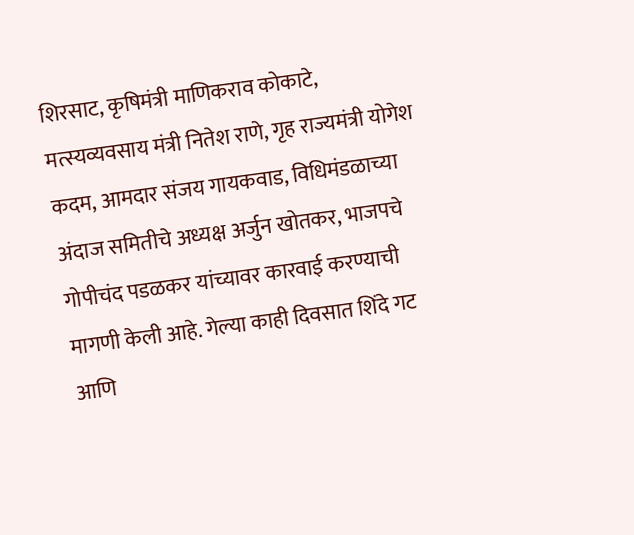शिरसाट, कृषिमंत्री माणिकराव कोकाटे, मत्स्यव्यवसाय मंत्री नितेश राणे, गृह राज्यमंत्री योगेश कदम, आमदार संजय गायकवाड, विधिमंडळाच्या अंदाज समितीचे अध्यक्ष अर्जुन खोतकर, भाजपचे गोपीचंद पडळकर यांच्यावर कारवाई करण्याची मागणी केली आहे. गेल्या काही दिवसात शिंदे गट आणि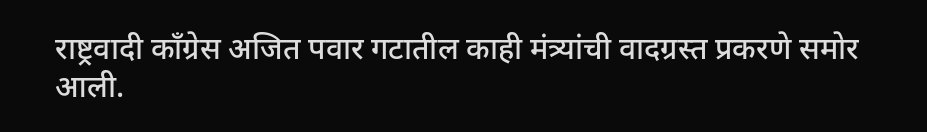राष्ट्रवादी काँग्रेस अजित पवार गटातील काही मंत्र्यांची वादग्रस्त प्रकरणे समोर आली.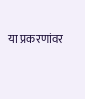या प्रकरणांवर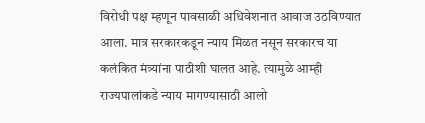विरोधी पक्ष म्हणून पावसाळी अधिवेशनात आवाज उठविण्यात आला. मात्र सरकारकडून न्याय मिळत नसून सरकारच या कलंकित मंत्र्यांना पाठीशी घालत आहे. त्यामुळे आम्ही राज्यपालांकडे न्याय मागण्यासाठी आलो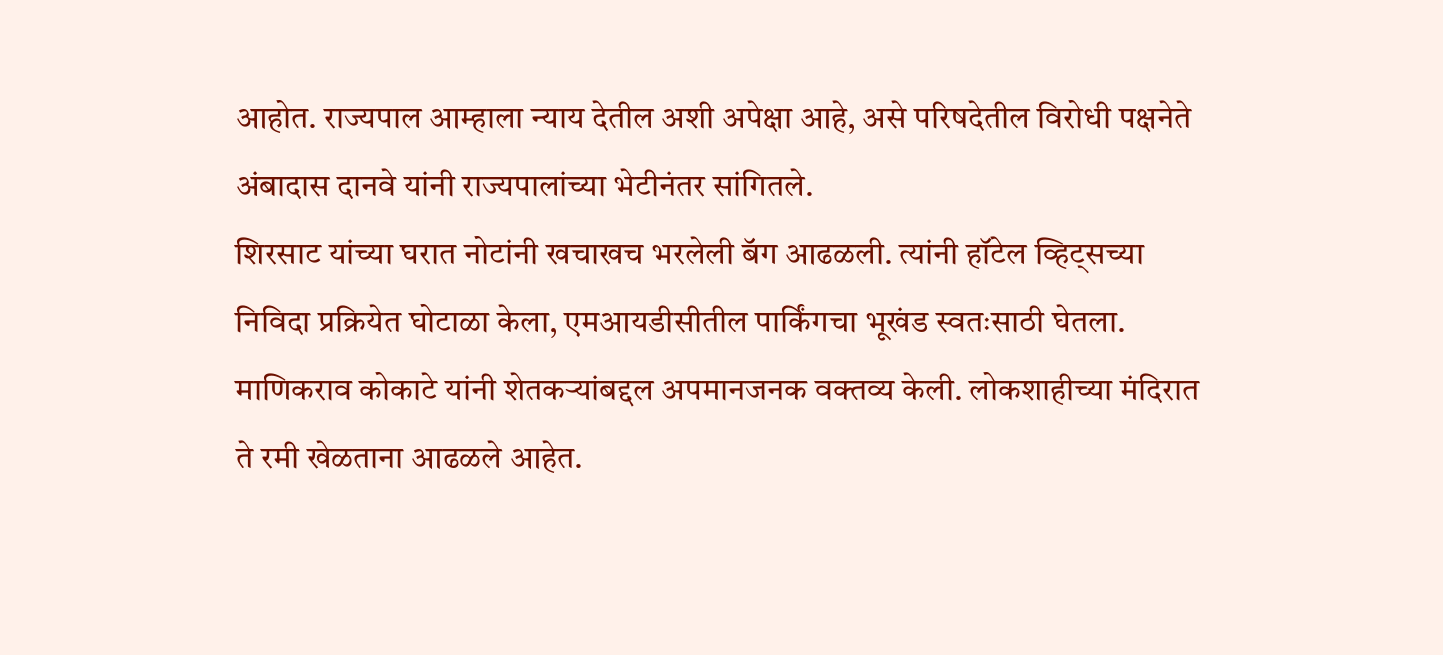आहोत. राज्यपाल आम्हाला न्याय देतील अशी अपेक्षा आहे, असे परिषदेतील विरोधी पक्षनेते अंबादास दानवे यांनी राज्यपालांच्या भेटीनंतर सांगितले.
शिरसाट यांच्या घरात नोटांनी खचाखच भरलेली बॅग आढळली. त्यांनी हॉटेल व्हिट्सच्या निविदा प्रक्रियेत घोटाळा केला, एमआयडीसीतील पार्किंगचा भूखंड स्वतःसाठी घेतला. माणिकराव कोकाटे यांनी शेतकऱ्यांबद्दल अपमानजनक वक्तव्य केली. लोकशाहीच्या मंदिरात ते रमी खेळताना आढळले आहेत.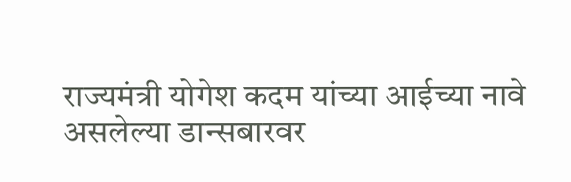राज्यमंत्री योगेश कदम यांच्या आईच्या नावे असलेल्या डान्सबारवर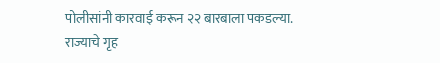पोलीसांनी कारवाई करून २२ बारबाला पकडल्या. राज्याचे गृह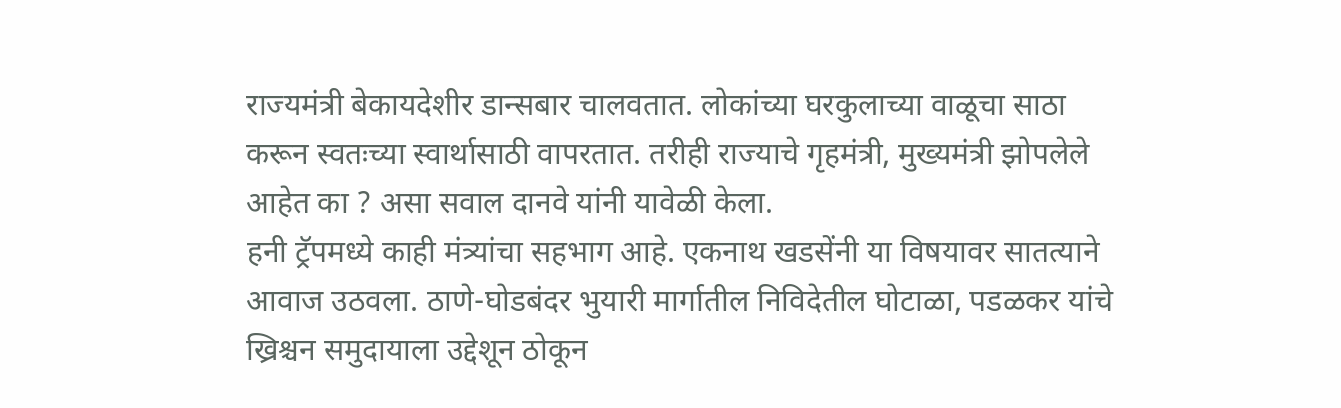राज्यमंत्री बेकायदेशीर डान्सबार चालवतात. लोकांच्या घरकुलाच्या वाळूचा साठा करून स्वतःच्या स्वार्थासाठी वापरतात. तरीही राज्याचे गृहमंत्री, मुख्यमंत्री झोपलेले आहेत का ? असा सवाल दानवे यांनी यावेळी केला.
हनी ट्रॅपमध्ये काही मंत्र्यांचा सहभाग आहे. एकनाथ खडसेंनी या विषयावर सातत्याने आवाज उठवला. ठाणे-घोडबंदर भुयारी मार्गातील निविदेतील घोटाळा, पडळकर यांचे ख्रिश्चन समुदायाला उद्देशून ठोकून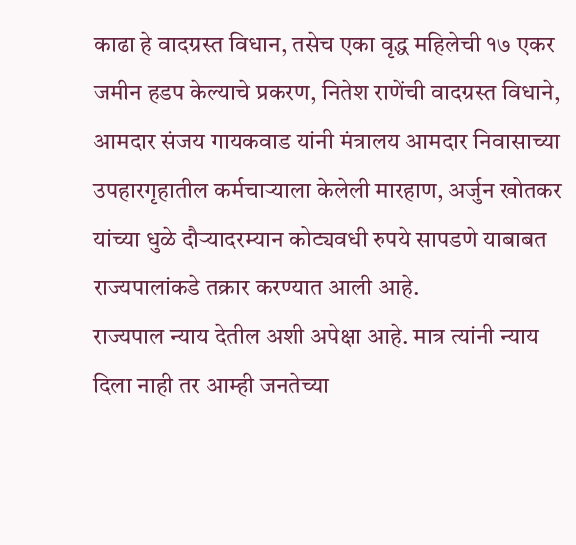काढा हे वादग्रस्त विधान, तसेच एका वृद्ध महिलेची १७ एकर जमीन हडप केल्याचे प्रकरण, नितेश राणेंची वादग्रस्त विधाने, आमदार संजय गायकवाड यांनी मंत्रालय आमदार निवासाच्या उपहारगृहातील कर्मचाऱ्याला केलेली मारहाण, अर्जुन खोतकर यांच्या धुळे दौऱ्यादरम्यान कोट्यवधी रुपये सापडणे याबाबत राज्यपालांकडे तक्रार करण्यात आली आहे.
राज्यपाल न्याय देतील अशी अपेक्षा आहे. मात्र त्यांनी न्याय दिला नाही तर आम्ही जनतेच्या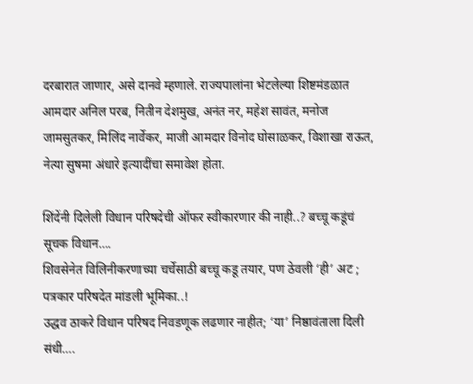दरबारात जाणार, असे दानवे म्हणाले. राज्यपालांना भेटलेल्या शिष्टमंडळात आमदार अनिल परब, नितीन देशमुख, अनंत नर, महेश सावंत, मनोज जामसुतकर, मिलिंद नार्वेकर, माजी आमदार विनोद घोसाळकर, विशाखा राऊत, नेत्या सुषमा अंधारे इत्यादींचा समावेश होता.

शिंदेंनी दिलेली विधान परिषदेची ऑफर स्वीकारणार की नाही..? बच्चू कडूंचं सूचक विधान….
शिवसेनेत विलिनीकरणाच्या चर्चेसाठी बच्चू कडू तयार, पण ठेवली ‘ही’ अट ; पत्रकार परिषदेत मांडली भूमिका..!
उद्धव ठाकरे विधान परिषद निवडणूक लढणार नाहीत; ‘या’ निष्ठावंताला दिली संधी….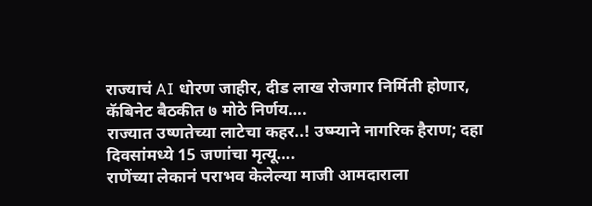राज्याचं AI धोरण जाहीर, दीड लाख रोजगार निर्मिती होणार, कॅबिनेट बैठकीत ७ मोठे निर्णय….
राज्यात उष्णतेच्या लाटेचा कहर..! उष्म्याने नागरिक हैराण; दहा दिवसांमध्ये 15 जणांचा मृत्यू….
राणेंच्या लेकानं पराभव केलेल्या माजी आमदाराला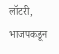लॉटरी, भाजपकडून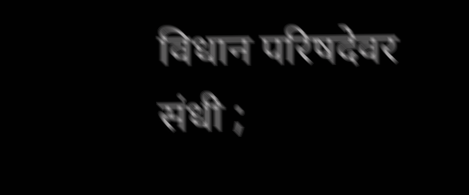विधान परिषदेवर संधी ;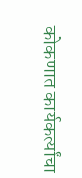कोकणात कार्यकर्त्यांचा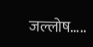जल्लोष…..